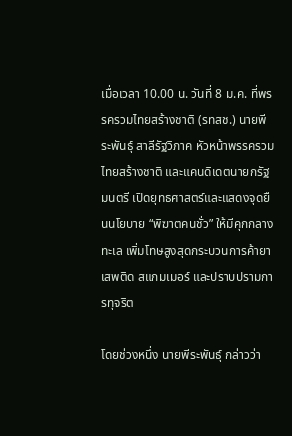เมื่อเวลา 10.00 น. วันที่ 8 ม.ค. ที่พรรครวมไทยสร้างชาติ (รทสช.) นายพีระพันธุ์ สาลีรัฐวิภาค หัวหน้าพรรครวมไทยสร้างชาติ และแคนดิเดตนายกรัฐมนตรี เปิดยุทธศาสตร์และแสดงจุดยืนนโยบาย “พิฆาตคนชั่ว” ให้มีคุกกลางทะเล เพิ่มโทษสูงสุดกระบวนการค้ายาเสพติด สแกมเมอร์ และปราบปรามการทุจริต

โดยช่วงหนึ่ง นายพีระพันธุ์ กล่าวว่า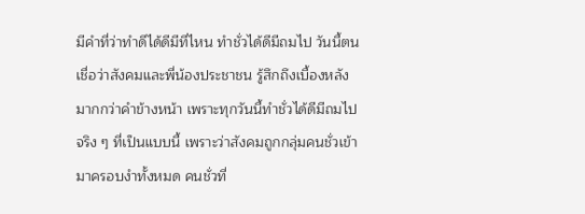มีคำที่ว่าทำดีได้ดีมีที่ไหน ทำชั่วได้ดีมีถมไป วันนี้ตนเชื่อว่าสังคมและพี่น้องประชาชน รู้สึกถึงเบื้องหลังมากกว่าคำข้างหน้า เพราะทุกวันนี้ทำชั่วได้ดีมีถมไปจริง ๆ ที่เป็นแบบนี้ เพราะว่าสังคมถูกกลุ่มคนชั่วเข้ามาครอบงำทั้งหมด คนชั่วที่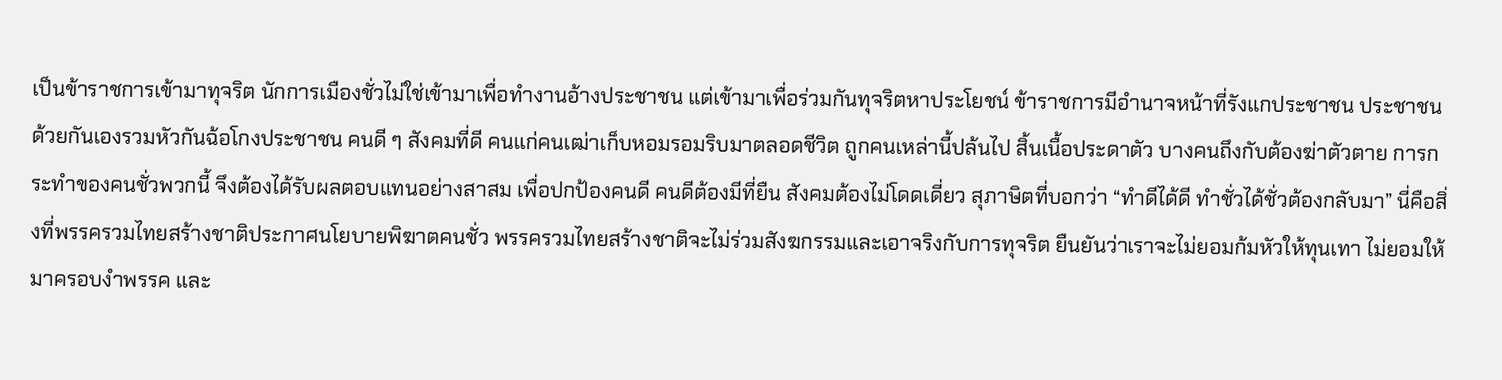เป็นข้าราชการเข้ามาทุจริต นักการเมืองชั่วไม่ใช่เข้ามาเพื่อทำงานอ้างประชาชน แต่เข้ามาเพื่อร่วมกันทุจริตหาประโยชน์ ข้าราชการมีอำนาจหน้าที่รังแกประชาชน ประชาชนด้วยกันเองรวมหัวกันฉ้อโกงประชาชน คนดี ๆ สังคมที่ดี คนแก่คนเฒ่าเก็บหอมรอมริบมาตลอดชีวิต ถูกคนเหล่านี้ปล้นไป สิ้นเนื้อประดาตัว บางคนถึงกับต้องฆ่าตัวตาย การกระทำของคนชั่วพวกนี้ จึงต้องได้รับผลตอบแทนอย่างสาสม เพื่อปกป้องคนดี คนดีต้องมีที่ยืน สังคมต้องไม่โดดเดี่ยว สุภาษิตที่บอกว่า “ทำดีได้ดี ทำชั่วได้ชั่วต้องกลับมา” นี่คือสิ่งที่พรรครวมไทยสร้างชาติประกาศนโยบายพิฆาตคนชั่ว พรรครวมไทยสร้างชาติจะไม่ร่วมสังฆกรรมและเอาจริงกับการทุจริต ยืนยันว่าเราจะไม่ยอมก้มหัวให้ทุนเทา ไม่ยอมให้มาครอบงำพรรค และ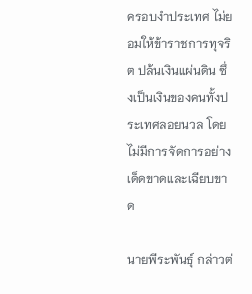ครอบงำประเทศ ไม่ยอมให้ข้าราชการทุจริต ปล้นเงินแผ่นดิน ซึ่งเป็นเงินของคนทั้งประเทศลอยนวล โดยไม่มีการจัดการอย่างเด็ดขาดและเฉียบขาด

นายพีระพันธุ์ กล่าวต่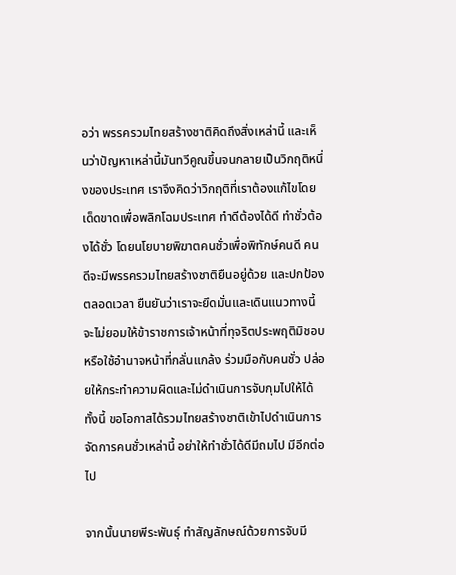อว่า พรรครวมไทยสร้างชาติคิดถึงสิ่งเหล่านี้ และเห็นว่าปัญหาเหล่านี้มันทวีคูณขึ้นจนกลายเป็นวิกฤติหนึ่งของประเทศ เราจึงคิดว่าวิกฤติที่เราต้องแก้ไขโดยเด็ดขาดเพื่อพลิกโฉมประเทศ ทำดีต้องได้ดี ทำชั่วต้องได้ชั่ว โดยนโยบายพิฆาตคนชั่วเพื่อพิทักษ์คนดี คนดีจะมีพรรครวมไทยสร้างชาติยืนอยู่ด้วย และปกป้องตลอดเวลา ยืนยันว่าเราจะยึดมั่นและเดินแนวทางนี้ จะไม่ยอมให้ข้าราชการเจ้าหน้าที่ทุจริตประพฤติมิชอบ หรือใช้อำนาจหน้าที่กลั่นแกล้ง ร่วมมือกับคนชั่ว ปล่อยให้กระทำความผิดและไม่ดำเนินการจับกุมไปให้ได้ ทั้งนี้ ขอโอกาสได้รวมไทยสร้างชาติเข้าไปดำเนินการจัดการคนชั่วเหล่านี้ อย่าให้ทำชั่วได้ดีมีถมไป มีอีกต่อไป

จากนั้นนายพีระพันธุ์ ทำสัญลักษณ์ด้วยการจับมี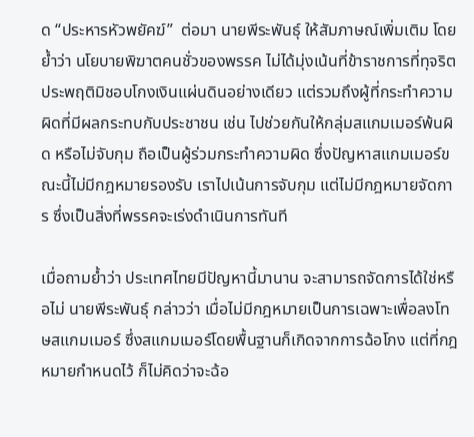ด “ประหารหัวพยัคฆ์”  ต่อมา นายพีระพันธุ์ ให้สัมภาษณ์เพิ่มเติม โดยย้ำว่า นโยบายพิฆาตคนชั่วของพรรค ไม่ได้มุ่งเน้นที่ข้าราชการที่ทุจริตประพฤติมิชอบโกงเงินแผ่นดินอย่างเดียว แต่รวมถึงผู้ที่กระทำความผิดที่มีผลกระทบกับประชาชน เช่น ไปช่วยกันให้กลุ่มสแกมเมอร์พ้นผิด หรือไม่จับกุม ถือเป็นผู้ร่วมกระทำความผิด ซึ่งปัญหาสแกมเมอร์ขณะนี้ไม่มีกฎหมายรองรับ เราไปเน้นการจับกุม แต่ไม่มีกฎหมายจัดการ ซึ่งเป็นสิ่งที่พรรคจะเร่งดำเนินการทันที

เมื่อถามย้ำว่า ประเทศไทยมีปัญหานี้มานาน จะสามารถจัดการได้ใช่หรือไม่ นายพีระพันธุ์ กล่าวว่า เมื่อไม่มีกฎหมายเป็นการเฉพาะเพื่อลงโทษสแกมเมอร์ ซึ่งสแกมเมอร์โดยพื้นฐานก็เกิดจากการฉ้อโกง แต่ที่กฎหมายกำหนดไว้ ก็ไม่คิดว่าจะฉ้อ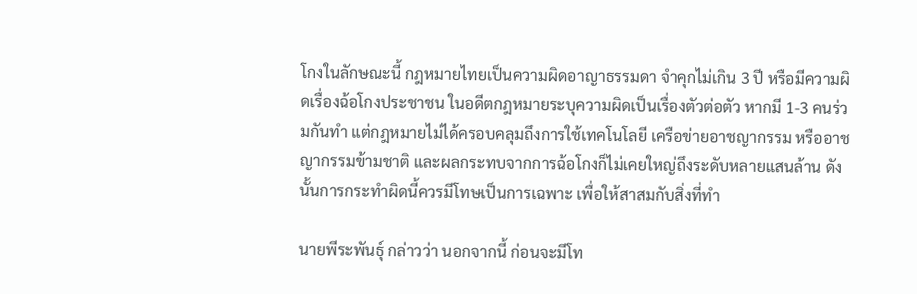โกงในลักษณะนี้ กฎหมายไทยเป็นความผิดอาญาธรรมดา จำคุกไม่เกิน 3 ปี หรือมีความผิดเรื่องฉ้อโกงประชาชน ในอดีตกฎหมายระบุความผิดเป็นเรื่องตัวต่อตัว หากมี 1-3 คนร่วมกันทำ แต่กฎหมายไม่ได้ครอบคลุมถึงการใช้เทคโนโลยี เครือข่ายอาชญากรรม หรืออาชญากรรมข้ามชาติ และผลกระทบจากการฉ้อโกงก็ไม่เคยใหญ่ถึงระดับหลายแสนล้าน ดังนั้นการกระทำผิดนี้ควรมีโทษเป็นการเฉพาะ เพื่อให้สาสมกับสิ่งที่ทำ

นายพีระพันธุ์ กล่าวว่า นอกจากนี้ ก่อนจะมีโท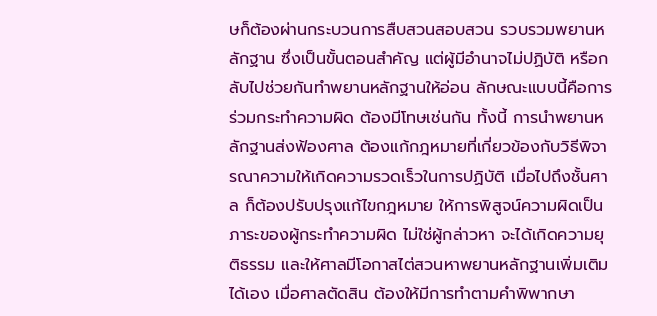ษก็ต้องผ่านกระบวนการสืบสวนสอบสวน รวบรวมพยานหลักฐาน ซึ่งเป็นขั้นตอนสำคัญ แต่ผู้มีอำนาจไม่ปฏิบัติ หรือกลับไปช่วยกันทำพยานหลักฐานให้อ่อน ลักษณะแบบนี้คือการร่วมกระทำความผิด ต้องมีโทษเช่นกัน ทั้งนี้ การนำพยานหลักฐานส่งฟ้องศาล ต้องแก้กฎหมายที่เกี่ยวข้องกับวิธีพิจารณาความให้เกิดความรวดเร็วในการปฏิบัติ เมื่อไปถึงชั้นศาล ก็ต้องปรับปรุงแก้ไขกฎหมาย ให้การพิสูจน์ความผิดเป็นภาระของผู้กระทำความผิด ไม่ใช่ผู้กล่าวหา จะได้เกิดความยุติธรรม และให้ศาลมีโอกาสไต่สวนหาพยานหลักฐานเพิ่มเติมได้เอง เมื่อศาลตัดสิน ต้องให้มีการทำตามคำพิพากษา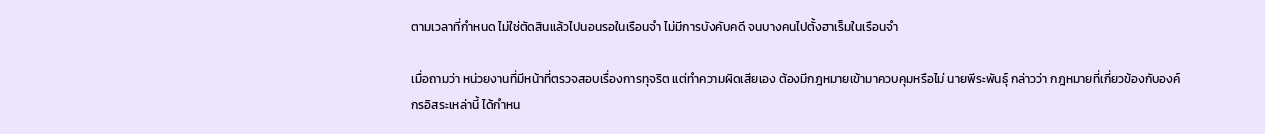ตามเวลาที่กำหนด ไม่ใช่ตัดสินแล้วไปนอนรอในเรือนจำ ไม่มีการบังคับคดี จนบางคนไปตั้งฮาเร็มในเรือนจำ

เมื่อถามว่า หน่วยงานที่มีหน้าที่ตรวจสอบเรื่องการทุจริต แต่ทำความผิดเสียเอง ต้องมีกฎหมายเข้ามาควบคุมหรือไม่ นายพีระพันธุ์ กล่าวว่า กฎหมายที่เกี่ยวข้องกับองค์กรอิสระเหล่านี้ ได้กำหน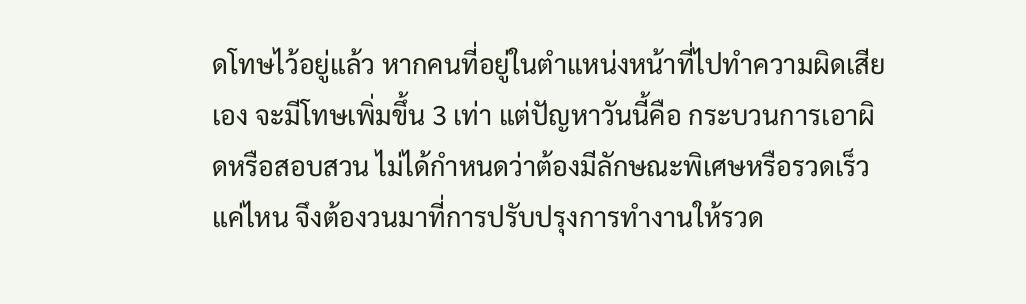ดโทษไว้อยู่แล้ว หากคนที่อยู่ในตำแหน่งหน้าที่ไปทำความผิดเสียเอง จะมีโทษเพิ่มขึ้น 3 เท่า แต่ปัญหาวันนี้คือ กระบวนการเอาผิดหรือสอบสวน ไม่ได้กำหนดว่าต้องมีลักษณะพิเศษหรือรวดเร็วแค่ไหน จึงต้องวนมาที่การปรับปรุงการทำงานให้รวด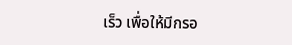เร็ว เพื่อให้มีกรอ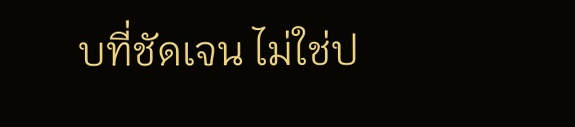บที่ชัดเจน ไม่ใช่ป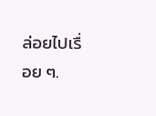ล่อยไปเรื่อย ๆ.